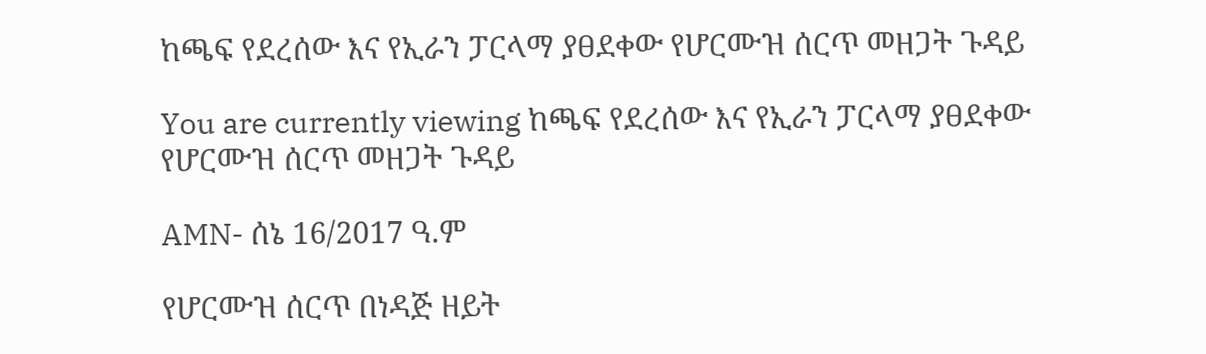ከጫፍ የደረሰው እና የኢራን ፓርላማ ያፀደቀው የሆርሙዝ ሰርጥ መዘጋት ጉዳይ

You are currently viewing ከጫፍ የደረሰው እና የኢራን ፓርላማ ያፀደቀው የሆርሙዝ ሰርጥ መዘጋት ጉዳይ

AMN- ሰኔ 16/2017 ዓ.ም

የሆርሙዝ ሰርጥ በነዳጅ ዘይት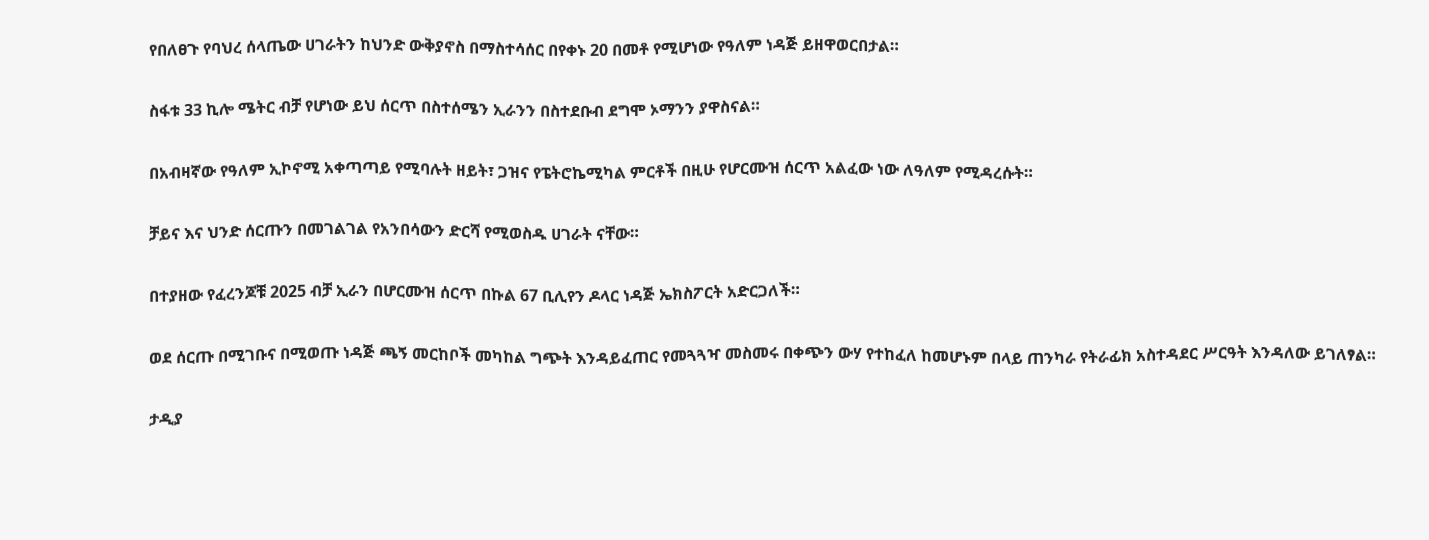የበለፀጉ የባህረ ሰላጤው ሀገራትን ከህንድ ውቅያኖስ በማስተሳሰር በየቀኑ 20 በመቶ የሚሆነው የዓለም ነዳጅ ይዘዋወርበታል።

ስፋቱ 33 ኪሎ ሜትር ብቻ የሆነው ይህ ሰርጥ በስተሰሜን ኢራንን በስተደቡብ ደግሞ ኦማንን ያዋስናል።

በአብዛኛው የዓለም ኢኮኖሚ አቀጣጣይ የሚባሉት ዘይት፣ ጋዝና የፔትሮኬሚካል ምርቶች በዚሁ የሆርሙዝ ሰርጥ አልፈው ነው ለዓለም የሚዳረሱት።

ቻይና እና ህንድ ሰርጡን በመገልገል የአንበሳውን ድርሻ የሚወስዱ ሀገራት ናቸው።

በተያዘው የፈረንጆቹ 2025 ብቻ ኢራን በሆርሙዝ ሰርጥ በኩል 67 ቢሊየን ዶላር ነዳጅ ኤክስፖርት አድርጋለች።

ወደ ሰርጡ በሚገቡና በሚወጡ ነዳጅ ጫኝ መርከቦች መካከል ግጭት እንዳይፈጠር የመጓጓዣ መስመሩ በቀጭን ውሃ የተከፈለ ከመሆኑም በላይ ጠንካራ የትራፊክ አስተዳደር ሥርዓት እንዳለው ይገለፃል።

ታዲያ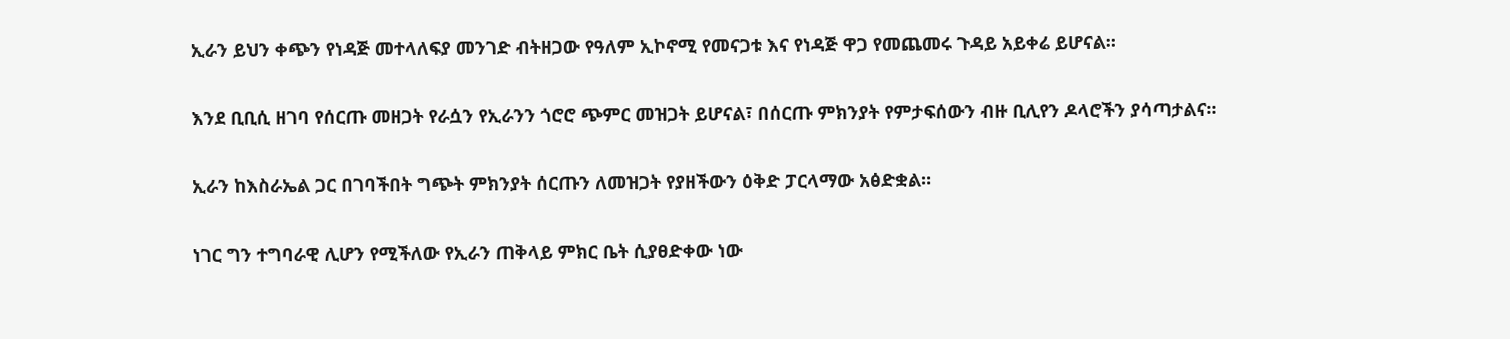ኢራን ይህን ቀጭን የነዳጅ መተላለፍያ መንገድ ብትዘጋው የዓለም ኢኮኖሚ የመናጋቱ እና የነዳጅ ዋጋ የመጨመሩ ጉዳይ አይቀሬ ይሆናል።

እንደ ቢቢሲ ዘገባ የሰርጡ መዘጋት የራሷን የኢራንን ጎሮሮ ጭምር መዝጋት ይሆናል፣ በሰርጡ ምክንያት የምታፍሰውን ብዙ ቢሊየን ዶላሮችን ያሳጣታልና።

ኢራን ከእስራኤል ጋር በገባችበት ግጭት ምክንያት ሰርጡን ለመዝጋት የያዘችውን ዕቅድ ፓርላማው አፅድቋል።

ነገር ግን ተግባራዊ ሊሆን የሚችለው የኢራን ጠቅላይ ምክር ቤት ሲያፀድቀው ነው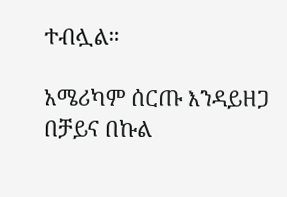ተብሏል።

አሜሪካም ሰርጡ እንዳይዘጋ በቻይና በኩል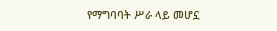የማግባባት ሥራ ላይ መሆኗ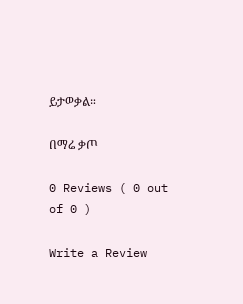ይታወቃል።

በማሬ ቃጦ

0 Reviews ( 0 out of 0 )

Write a Review